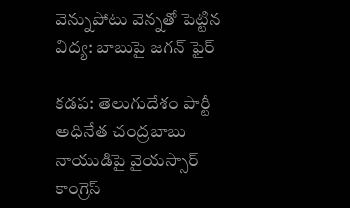వెన్నుపోటు వెన్నతో పెట్టిన విద్య: బాబుపై జగన్ ఫైర్

కడప: తెలుగుదేశం పార్టీ అధినేత చంద్రబాబు నాయుడిపై వైయస్సార్ కాంగ్రెస్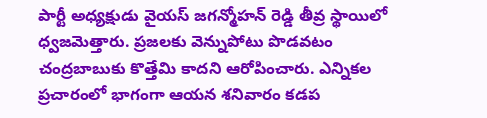పార్టీ అధ్యక్షుడు వైయస్ జగన్మోహన్ రెడ్డి తీవ్ర స్థాయిలో ధ్వజమెత్తారు. ప్రజలకు వెన్నుపోటు పొడవటం చంద్రబాబుకు కొత్తేమి కాదని ఆరోపించారు. ఎన్నికల ప్రచారంలో భాగంగా ఆయన శనివారం కడప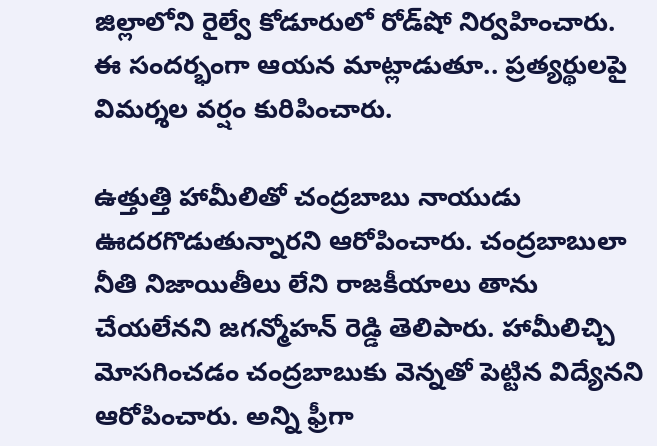జిల్లాలోని రైల్వే కోడూరులో రోడ్‌షో నిర్వహించారు. ఈ సందర్భంగా ఆయన మాట్లాడుతూ.. ప్రత్యర్థులపై విమర్శల వర్షం కురిపించారు.

ఉత్తుత్తి హామీలితో చంద్రబాబు నాయుడు ఊదరగొడుతున్నారని ఆరోపించారు. చంద్రబాబులా నీతి నిజాయితీలు లేని రాజకీయాలు తాను చేయలేనని జగన్మోహన్ రెడ్డి తెలిపారు. హామీలిచ్చి మోసగించడం చంద్రబాబుకు వెన్నతో పెట్టిన విద్యేనని ఆరోపించారు. అన్ని ఫ్రీగా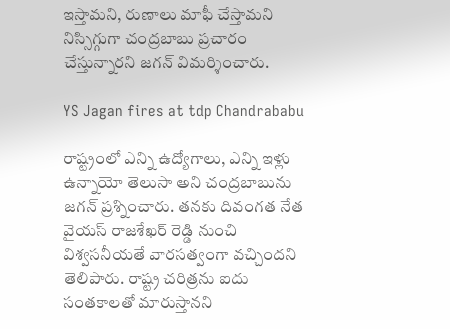ఇస్తామని, రుణాలు మాఫీ చేస్తామని నిస్సిగ్గుగా చంద్రబాబు ప్రచారం చేస్తున్నారని జగన్ విమర్శించారు.

YS Jagan fires at tdp Chandrababu

రాష్ట్రంలో ఎన్ని ఉద్యోగాలు, ఎన్ని ఇళ్లు ఉన్నాయో తెలుసా అని చంద్రబాబును జగన్ ప్రశ్నించారు. తనకు దివంగత నేత వైయస్ రాజశేఖర్ రెడ్డి నుంచి విశ్వసనీయతే వారసత్వంగా వచ్చిందని తెలిపారు. రాష్ట్ర చరిత్రను ఐదు సంతకాలతో మారుస్తానని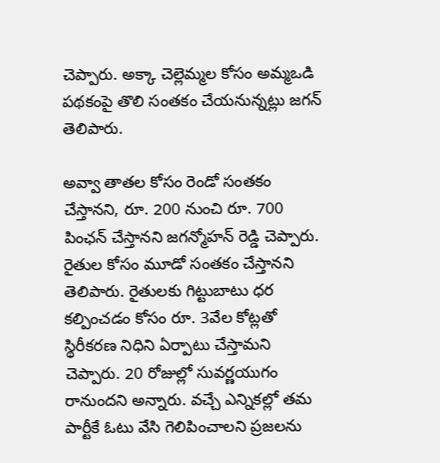చెప్పారు. అక్కా చెల్లెమ్మల కోసం అమ్మఒడి పథకంపై తొలి సంతకం చేయనున్నట్లు జగన్ తెలిపారు.

అవ్వా తాతల కోసం రెండో సంతకం చేస్తానని, రూ. 200 నుంచి రూ. 700 పింఛన్ చేస్తానని జగన్మోహన్ రెడ్డి చెప్పారు. రైతుల కోసం మూడో సంతకం చేస్తానని తెలిపారు. రైతులకు గిట్టుబాటు ధర కల్పించడం కోసం రూ. 3వేల కోట్లతో స్థిరీకరణ నిధిని ఏర్పాటు చేస్తామని చెప్పారు. 20 రోజుల్లో సువర్ణయుగం రానుందని అన్నారు. వచ్చే ఎన్నికల్లో తమ పార్టీకే ఓటు వేసి గెలిపించాలని ప్రజలను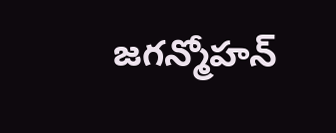జగన్మోహన్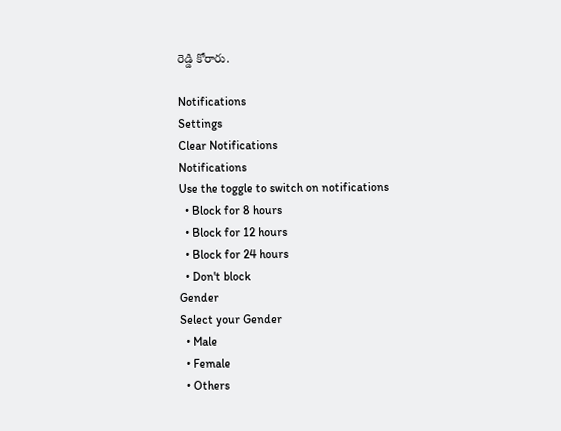రెడ్డి కోరారు.

Notifications
Settings
Clear Notifications
Notifications
Use the toggle to switch on notifications
  • Block for 8 hours
  • Block for 12 hours
  • Block for 24 hours
  • Don't block
Gender
Select your Gender
  • Male
  • Female
  • Others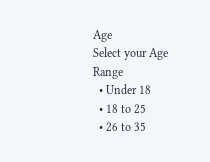Age
Select your Age Range
  • Under 18
  • 18 to 25
  • 26 to 35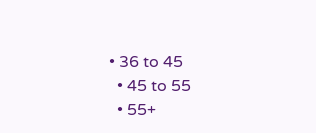• 36 to 45
  • 45 to 55
  • 55+